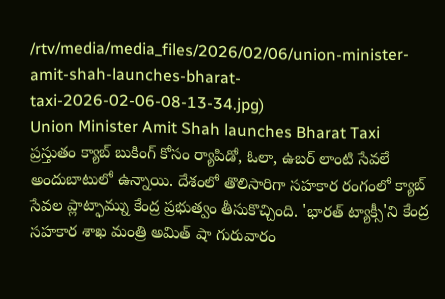/rtv/media/media_files/2026/02/06/union-minister-amit-shah-launches-bharat-taxi-2026-02-06-08-13-34.jpg)
Union Minister Amit Shah launches Bharat Taxi
ప్రస్తుతం క్యాబ్ బుకింగ్ కోసం ర్యాపిడో, ఓలా, ఉబర్ లాంటి సేవలే అందుబాటులో ఉన్నాయి. దేశంలో తొలిసారిగా సహకార రంగంలో క్యాబ్ సేవల ప్లాట్ఫామ్ను కేంద్ర ప్రభుత్వం తీసుకొచ్చింది. 'భారత్ ట్యాక్సీ'ని కేంద్ర సహకార శాఖ మంత్రి అమిత్ షా గురువారం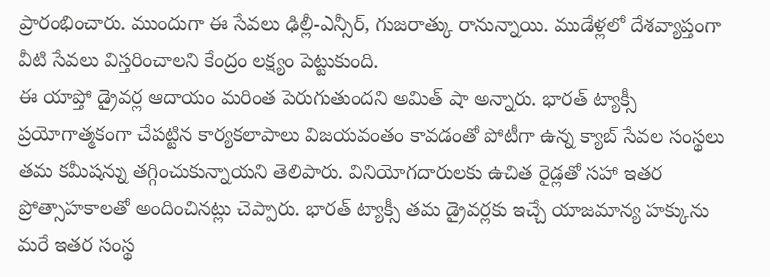ప్రారంభించారు. ముందుగా ఈ సేవలు ఢిల్లీ-ఎన్సీర్, గుజరాత్కు రానున్నాయి. ముడేళ్లలో దేశవ్యాప్తంగా వీటి సేవలు విస్తరించాలని కేంద్రం లక్ష్యం పెట్టుకుంది.
ఈ యాప్తో డ్రైవర్ల ఆదాయం మరింత పెరుగుతుందని అమిత్ షా అన్నారు. భారత్ ట్యాక్సీ ప్రయోగాత్మకంగా చేపట్టిన కార్యకలాపాలు విజయవంతం కావడంతో పోటీగా ఉన్న క్యాబ్ సేవల సంస్థలు తమ కమీషన్ను తగ్గించుకున్నాయని తెలిపారు. వినియోగదారులకు ఉచిత రైడ్లతో సహా ఇతర ప్రోత్సాహకాలతో అందించినట్లు చెప్పారు. భారత్ ట్యాక్సీ తమ డ్రైవర్లకు ఇచ్చే యాజమాన్య హక్కును మరే ఇతర సంస్థ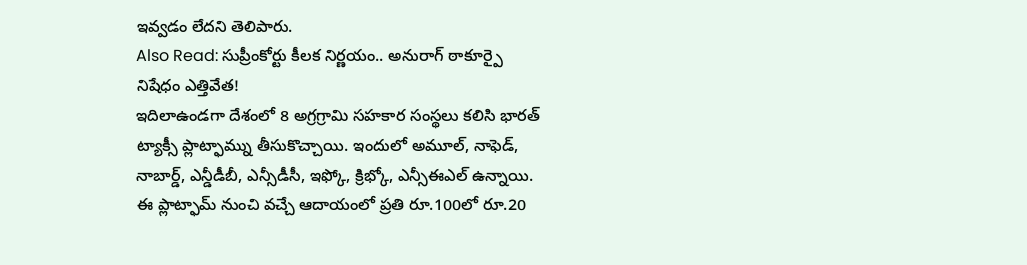ఇవ్వడం లేదని తెలిపారు.
Also Read: సుప్రీంకోర్టు కీలక నిర్ణయం.. అనురాగ్ ఠాకూర్పై నిషేధం ఎత్తివేత!
ఇదిలాఉండగా దేశంలో 8 అగ్రగ్రామి సహకార సంస్థలు కలిసి భారత్ ట్యాక్సీ ప్లాట్ఫామ్ను తీసుకొచ్చాయి. ఇందులో అమూల్, నాఫెడ్, నాబార్డ్, ఎన్డీడీబీ, ఎన్సీడీసీ, ఇఫ్కో, క్రిభ్కో, ఎన్సీఈఎల్ ఉన్నాయి. ఈ ప్లాట్ఫామ్ నుంచి వచ్చే ఆదాయంలో ప్రతి రూ.100లో రూ.20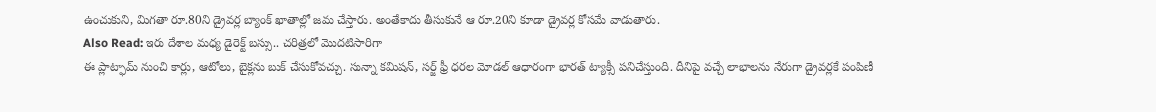ఉంచుకుని, మిగతా రూ.80ని డ్రైవర్ల బ్యాంక్ ఖాతాల్లో జమ చేస్తారు. అంతేకాదు తీసుకునే ఆ రూ.20ని కూడా డ్రైవర్ల కోసమే వాడుతారు.
Also Read: ఇరు దేశాల మధ్య డైరెక్ట్ బస్సు.. చరిత్రలో మొదటిసారిగా
ఈ ప్లాట్ఫామ్ నుంచి కార్లు, ఆటోలు, బైక్లను బుక్ చేసుకోవచ్చు. సున్నా కమిషన్, సర్జ్ ఫ్రీ ధరల మోడల్ ఆధారంగా భారత్ ట్యాక్సీ పనిచేస్తుంది. దీనిపై వచ్చే లాభాలను నేరుగా డ్రైవర్లకే పంపిణీ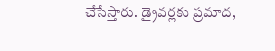చేసేస్తారు. డ్రైవర్లకు ప్రమాద,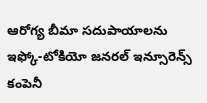ఆరోగ్య బీమా సదుపాయాలను ఇఫ్కో-టోకియో జనరల్ ఇన్సూరెన్స్ కంపెనీ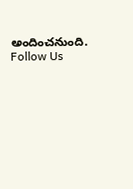అందించనుంది.
Follow Us